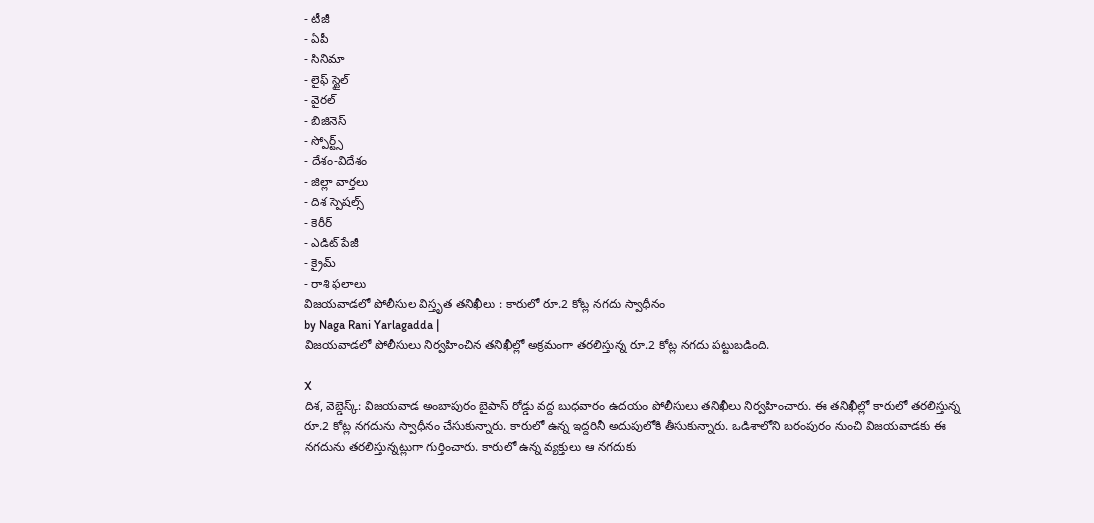- టీజీ
- ఏపీ
- సినిమా
- లైఫ్ స్టైల్
- వైరల్
- బిజినెస్
- స్పోర్ట్స్
- దేశం-విదేశం
- జిల్లా వార్తలు
- దిశ స్పెషల్స్
- కెరీర్
- ఎడిట్ పేజీ
- క్రైమ్
- రాశి ఫలాలు
విజయవాడలో పోలీసుల విస్తృత తనిఖీలు : కారులో రూ.2 కోట్ల నగదు స్వాధీనం
by Naga Rani Yarlagadda |
విజయవాడలో పోలీసులు నిర్వహించిన తనిఖీల్లో అక్రమంగా తరలిస్తున్న రూ.2 కోట్ల నగదు పట్టుబడింది.

X
దిశ, వెబ్డెస్క్: విజయవాడ అంబాపురం బైపాస్ రోడ్డు వద్ద బుధవారం ఉదయం పోలీసులు తనిఖీలు నిర్వహించారు. ఈ తనిఖీల్లో కారులో తరలిస్తున్న రూ.2 కోట్ల నగదును స్వాధీనం చేసుకున్నారు. కారులో ఉన్న ఇద్దరినీ అదుపులోకి తీసుకున్నారు. ఒడిశాలోని బరంపురం నుంచి విజయవాడకు ఈ నగదును తరలిస్తున్నట్లుగా గుర్తించారు. కారులో ఉన్న వ్యక్తులు ఆ నగదుకు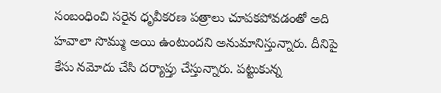సంబంధించి సరైన ధృవీకరణ పత్రాలు చూపకపోవడంతో అది హవాలా సొమ్ము అయి ఉంటుందని అనుమానిస్తున్నారు. దీనిపై కేసు నమోదు చేసి దర్యాప్తు చేస్తున్నారు. పట్టుకున్న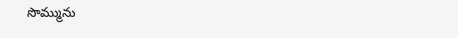సొమ్మును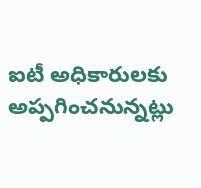ఐటీ అధికారులకు అప్పగించనున్నట్లు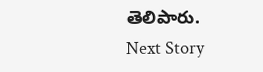తెలిపారు.
Next Story